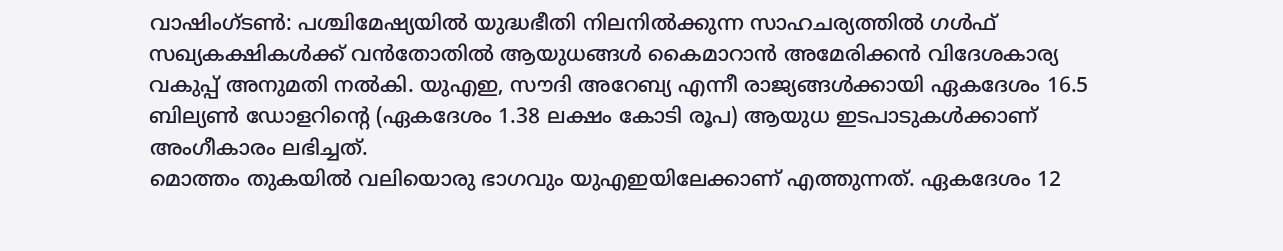വാഷിംഗ്ടൺ: പശ്ചിമേഷ്യയിൽ യുദ്ധഭീതി നിലനിൽക്കുന്ന സാഹചര്യത്തിൽ ഗൾഫ് സഖ്യകക്ഷികൾക്ക് വൻതോതിൽ ആയുധങ്ങൾ കൈമാറാൻ അമേരിക്കൻ വിദേശകാര്യ വകുപ്പ് അനുമതി നൽകി. യുഎഇ, സൗദി അറേബ്യ എന്നീ രാജ്യങ്ങൾക്കായി ഏകദേശം 16.5 ബില്യൺ ഡോളറിന്റെ (ഏകദേശം 1.38 ലക്ഷം കോടി രൂപ) ആയുധ ഇടപാടുകൾക്കാണ് അംഗീകാരം ലഭിച്ചത്.
മൊത്തം തുകയിൽ വലിയൊരു ഭാഗവും യുഎഇയിലേക്കാണ് എത്തുന്നത്. ഏകദേശം 12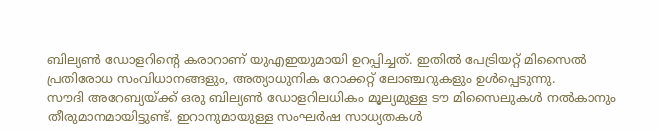ബില്യൺ ഡോളറിന്റെ കരാറാണ് യുഎഇയുമായി ഉറപ്പിച്ചത്. ഇതിൽ പേട്രിയറ്റ് മിസൈൽ പ്രതിരോധ സംവിധാനങ്ങളും, അത്യാധുനിക റോക്കറ്റ് ലോഞ്ചറുകളും ഉൾപ്പെടുന്നു.
സൗദി അറേബ്യയ്ക്ക് ഒരു ബില്യൺ ഡോളറിലധികം മൂല്യമുള്ള ടൗ മിസൈലുകൾ നൽകാനും തീരുമാനമായിട്ടുണ്ട്. ഇറാനുമായുള്ള സംഘർഷ സാധ്യതകൾ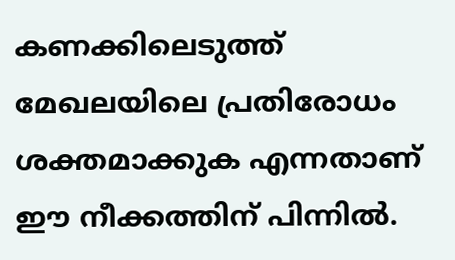കണക്കിലെടുത്ത് മേഖലയിലെ പ്രതിരോധം ശക്തമാക്കുക എന്നതാണ് ഈ നീക്കത്തിന് പിന്നിൽ.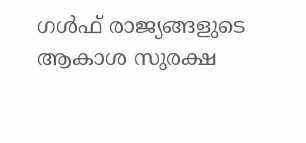ഗൾഫ് രാജ്യങ്ങളുടെ ആകാശ സുരക്ഷ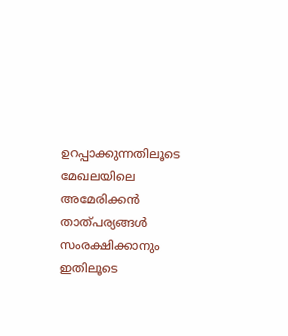ഉറപ്പാക്കുന്നതിലൂടെ മേഖലയിലെ അമേരിക്കൻ താത്പര്യങ്ങൾ സംരക്ഷിക്കാനും ഇതിലൂടെ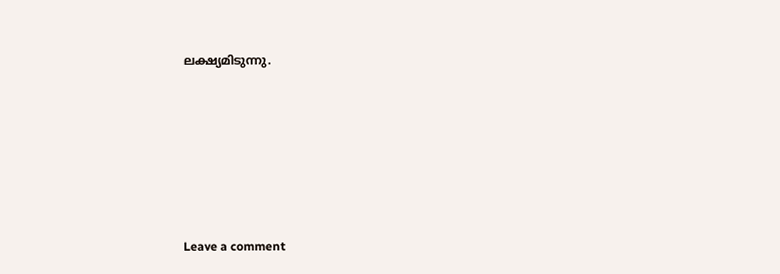ലക്ഷ്യമിടുന്നു.






Leave a comment